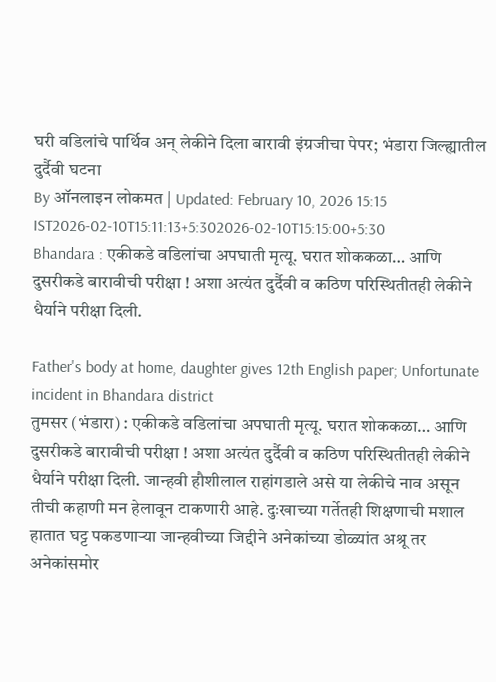घरी वडिलांचे पार्थिव अन् लेकीने दिला बारावी इंग्रजीचा पेपर; भंडारा जिल्ह्यातील दुर्दैवी घटना
By ऑनलाइन लोकमत | Updated: February 10, 2026 15:15 IST2026-02-10T15:11:13+5:302026-02-10T15:15:00+5:30
Bhandara : एकीकडे वडिलांचा अपघाती मृत्यू. घरात शोककळा… आणि दुसरीकडे बारावीची परीक्षा ! अशा अत्यंत दुर्दैवी व कठिण परिस्थितीतही लेकीने धैर्याने परीक्षा दिली.

Father's body at home, daughter gives 12th English paper; Unfortunate incident in Bhandara district
तुमसर (भंडारा) : एकीकडे वडिलांचा अपघाती मृत्यू. घरात शोककळा… आणि दुसरीकडे बारावीची परीक्षा ! अशा अत्यंत दुर्दैवी व कठिण परिस्थितीतही लेकीने धैर्याने परीक्षा दिली. जान्हवी हौशीलाल राहांगडाले असे या लेकीचे नाव असून तीची कहाणी मन हेलावून टाकणारी आहे. दुःखाच्या गर्तेतही शिक्षणाची मशाल हातात घट्ट पकडणाऱ्या जान्हवीच्या जिद्दीने अनेकांच्या डोळ्यांत अश्रू तर अनेकांसमोर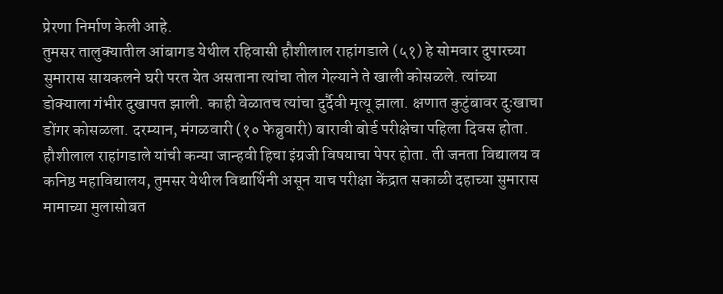प्रेरणा निर्माण केली आहे.
तुमसर तालुक्यातील आंबागड येथील रहिवासी हौशीलाल राहांगडाले (५१) हे सोमवार दुपारच्या सुमारास सायकलने घरी परत येत असताना त्यांचा तोल गेल्याने ते खाली कोसळले. त्यांच्या डोक्याला गंभीर दुखापत झाली. काही वेळातच त्यांचा दुर्दैवी मृत्यू झाला. क्षणात कुटुंबावर दुःखाचा डोंगर कोसळला. दरम्यान, मंगळवारी (१० फेब्रुवारी) बारावी बोर्ड परीक्षेचा पहिला दिवस होता. हौशीलाल राहांगडाले यांची कन्या जान्हवी हिचा इंग्रजी विषयाचा पेपर होता. ती जनता विद्यालय व कनिष्ठ महाविद्यालय, तुमसर येथील विद्यार्थिनी असून याच परीक्षा केंद्रात सकाळी दहाच्या सुमारास मामाच्या मुलासोबत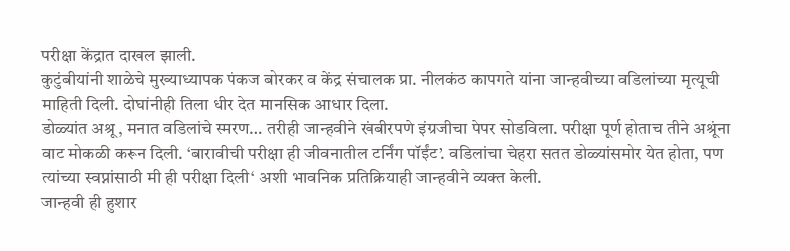परीक्षा केंद्रात दाखल झाली.
कुटुंबीयांनी शाळेचे मुख्याध्यापक पंकज बोरकर व केंद्र संचालक प्रा. नीलकंठ कापगते यांना जान्हवीच्या वडिलांच्या मृत्यूची माहिती दिली. दोघांनीही तिला धीर देत मानसिक आधार दिला.
डोळ्यांत अश्रू, मनात वडिलांचे स्मरण… तरीही जान्हवीने खंबीरपणे इंग्रजीचा पेपर सोडविला. परीक्षा पूर्ण होताच तीने अश्रूंना वाट मोकळी करून दिली. ‘बारावीची परीक्षा ही जीवनातील टर्निंग पॉईंट’. वडिलांचा चेहरा सतत डोळ्यांसमोर येत होता, पण त्यांच्या स्वप्नांसाठी मी ही परीक्षा दिली‘ अशी भावनिक प्रतिक्रियाही जान्हवीने व्यक्त केली.
जान्हवी ही हुशार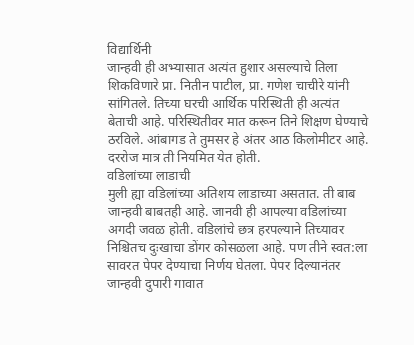विद्यार्थिनी
जान्हवी ही अभ्यासात अत्यंत हुशार असल्याचे तिला शिकविणारे प्रा. नितीन पाटील, प्रा. गणेश चाचीरे यांनी सांगितले. तिच्या घरची आर्थिक परिस्थिती ही अत्यंत बेताची आहे. परिस्थितीवर मात करून तिने शिक्षण घेण्याचे ठरविले. आंबागड ते तुमसर हे अंतर आठ किलोमीटर आहे. दररोज मात्र ती नियमित येत होती.
वडिलांच्या लाडाची
मुली ह्या वडिलांच्या अतिशय लाडाच्या असतात. ती बाब जान्हवी बाबतही आहे. जानवी ही आपल्या वडिलांच्या अगदी जवळ होती. वडिलांचे छत्र हरपल्याने तिच्यावर निश्चितच दुःखाचा डोंगर कोसळला आहे. पण तीने स्वत:ला सावरत पेपर देण्याचा निर्णय घेतला. पेपर दिल्यानंतर जान्हवी दुपारी गावात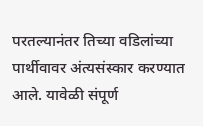परतल्यानंतर तिच्या वडिलांच्या पार्थीवावर अंत्यसंस्कार करण्यात आले. यावेळी संपूर्ण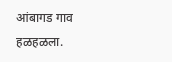आंबागड गाव हळहळला.